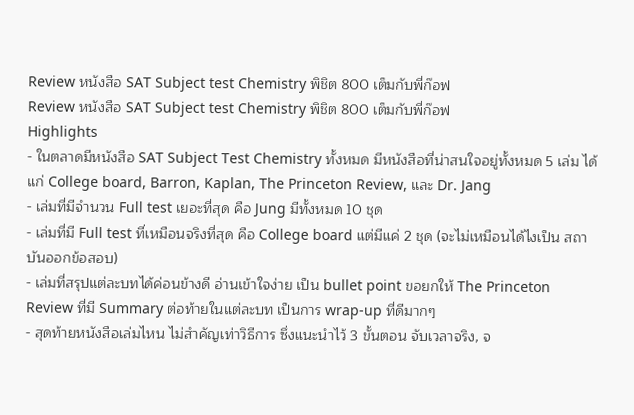Review หนังสือ SAT Subject test Chemistry พิชิต 800 เต็มกับพี่ก๊อฟ
Review หนังสือ SAT Subject test Chemistry พิชิต 800 เต็มกับพี่ก๊อฟ
Highlights
- ในตลาดมีหนังสือ SAT Subject Test Chemistry ทั้งหมด มีหนังสือที่น่าสนใจอยู่ทั้งหมด 5 เล่ม ได้แก่ College board, Barron, Kaplan, The Princeton Review, และ Dr. Jang
- เล่มที่มีจำนวน Full test เยอะที่สุด คือ Jung มีทั้งหมด 10 ชุด
- เล่มที่มี Full test ที่เหมือนจริงที่สุด คือ College board แต่มีแค่ 2 ชุด (จะไม่เหมือนได้ไงเป็น สถาบันออกข้อสอบ)
- เล่มที่สรุปแต่ละบทได้ค่อนข้างดี อ่านเข้าใจง่าย เป็น bullet point ขอยกให้ The Princeton Review ที่มี Summary ต่อท้ายในแต่ละบท เป็นการ wrap-up ที่ดีมากๆ
- สุดท้ายหนังสือเล่มไหน ไม่สำคัญเท่าวิธีการ ซึ่งแนะนำไว้ 3 ขั้นตอน จับเวลาจริง, จ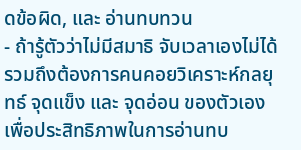ดข้อผิด, และ อ่านทบทวน
- ถ้ารู้ตัวว่าไม่มีสมาธิ จับเวลาเองไม่ได้ รวมถึงต้องการคนคอยวิเคราะห์กลยุทธ์ จุดแข็ง และ จุดอ่อน ของตัวเอง เพื่อประสิทธิภาพในการอ่านทบ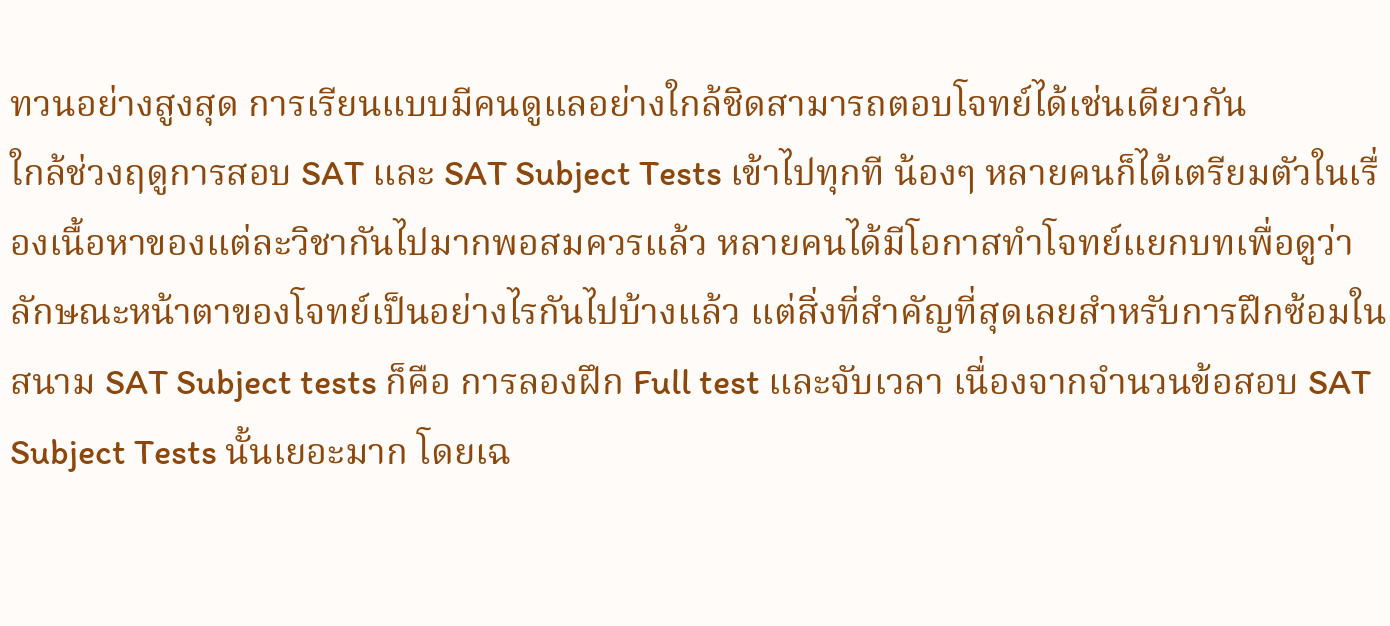ทวนอย่างสูงสุด การเรียนแบบมีคนดูแลอย่างใกล้ชิดสามารถตอบโจทย์ได้เช่นเดียวกัน
ใกล้ช่วงฤดูการสอบ SAT และ SAT Subject Tests เข้าไปทุกที น้องๆ หลายคนก็ได้เตรียมตัวในเรื่องเนื้อหาของแต่ละวิชากันไปมากพอสมควรแล้ว หลายคนได้มีโอกาสทำโจทย์แยกบทเพื่อดูว่าลักษณะหน้าตาของโจทย์เป็นอย่างไรกันไปบ้างแล้ว แต่สิ่งที่สำคัญที่สุดเลยสำหรับการฝึกซ้อมในสนาม SAT Subject tests ก็คือ การลองฝึก Full test และจับเวลา เนื่องจากจำนวนข้อสอบ SAT Subject Tests นั้นเยอะมาก โดยเฉ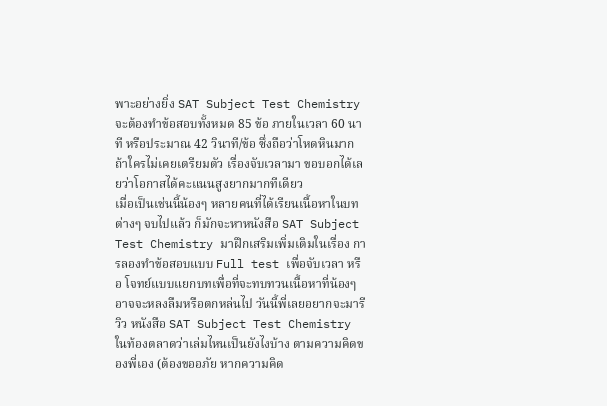พาะอย่างยิ่ง SAT Subject Test Chemistry จะต้องทำข้อสอบทั้งหมด 85 ข้อ ภายในเวลา 60 นาที หรือประมาณ 42 วินาที/ข้อ ซึ่งถือว่าโหดหินมาก ถ้าใครไม่เคยเตรียมตัว เรื่องจับเวลามา ขอบอกได้เลยว่าโอกาสได้คะแนนสูงยากมากทีเดียว
เมื่อเป็นเช่นนี้น้องๆ หลายคนที่ได้เรียนเนื้อหาในบทต่างๆ จบไปแล้ว ก็มักจะหาหนังสือ SAT Subject Test Chemistry มาฝึกเสริมเพิ่มเติมในเรื่อง การลองทำข้อสอบแบบ Full test เพื่อจับเวลา หรือ โจทย์แบบแยกบทเพื่อที่จะทบทวนเนื้อหาที่น้องๆ อาจจะหลงลืมหรือตกหล่นไป วันนี้พี่เลยอยากจะมารีวิว หนังสือ SAT Subject Test Chemistry ในท้องตลาดว่าเล่มไหนเป็นยังไงบ้าง ตามความคิดของพี่เอง (ต้องขออภัย หากความคิด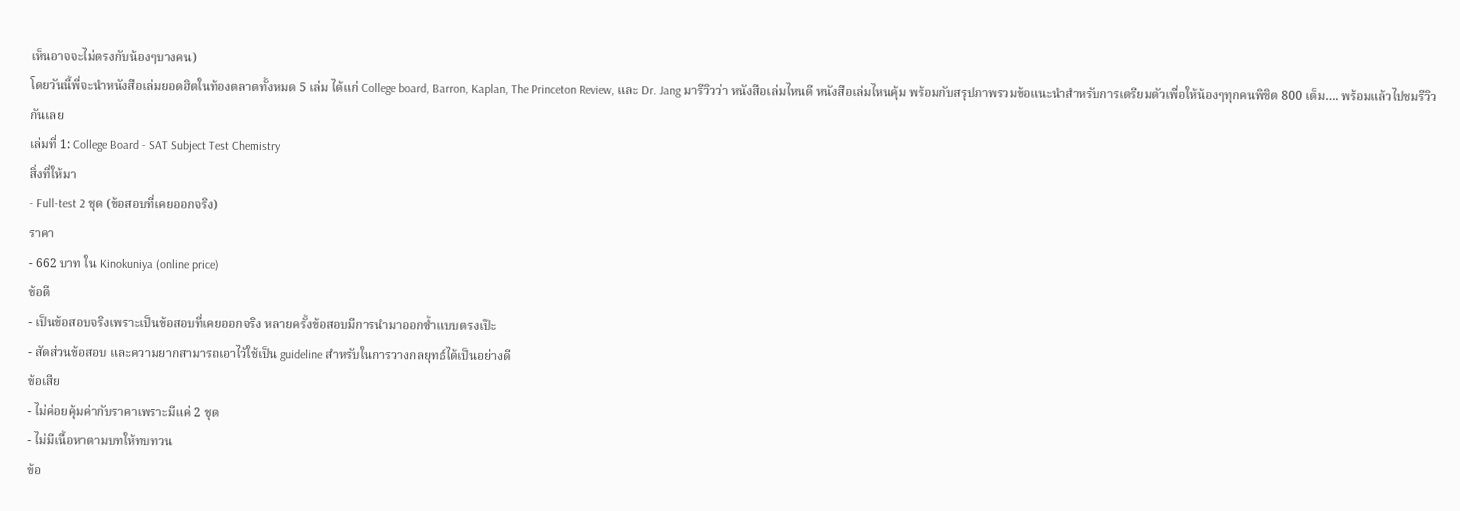เห็นอาจจะไม่ตรงกับน้องๆบางคน)
โดยวันนี้พี่จะนำหนังสือเล่มยอดฮิตในท้องตลาดทั้งหมด 5 เล่ม ได้แก่ College board, Barron, Kaplan, The Princeton Review, และ Dr. Jang มารีวิวว่า หนังสือเล่มไหนดี หนังสือเล่มไหนคุ้ม พร้อมกับสรุปภาพรวมข้อแนะนำสำหรับการเตรียมตัวเพื่อให้น้องๆทุกคนพิชิต 800 เต็ม…. พร้อมแล้วไปชมรีวิวกันเลย
เล่มที่ 1: College Board - SAT Subject Test Chemistry
สิ่งที่ให้มา
- Full-test 2 ชุด (ข้อสอบที่เคยออกจริง)
ราคา
- 662 บาท ใน Kinokuniya (online price)
ข้อดี
- เป็นข้อสอบจริงเพราะเป็นข้อสอบที่เคยออกจริง หลายครั้งข้อสอบมีการนำมาออกซ้ำแบบตรงเป๊ะ
- สัดส่วนข้อสอบ และความยากสามารถเอาไว้ใช้เป็น guideline สำหรับในการวางกลยุทธ์ได้เป็นอย่างดี
ข้อเสีย
- ไม่ค่อยคุ้มค่ากับราคาเพราะมีแค่ 2 ชุด
- ไม่มีเนื้อหาตามบทให้ทบทวน
ข้อ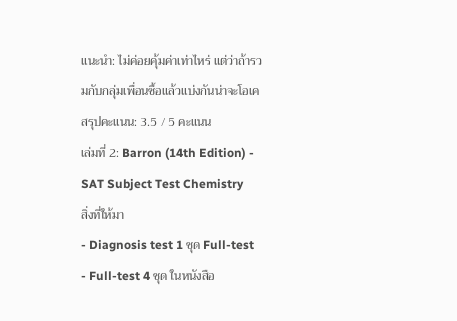แนะนำ: ไม่ค่อยคุ้มค่าเท่าไหร่ แต่ว่าถ้ารวมกับกลุ่มเพื่อนซื้อแล้วแบ่งกันน่าจะโอเค
สรุปคะแนน: 3.5 / 5 คะแนน
เล่มที่ 2: Barron (14th Edition) - SAT Subject Test Chemistry
สิ่งที่ให้มา
- Diagnosis test 1 ชุด Full-test
- Full-test 4 ชุด ในหนังสือ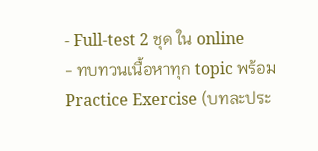- Full-test 2 ชุด ใน online
- ทบทวนเนื้อหาทุก topic พร้อม Practice Exercise (บทละประ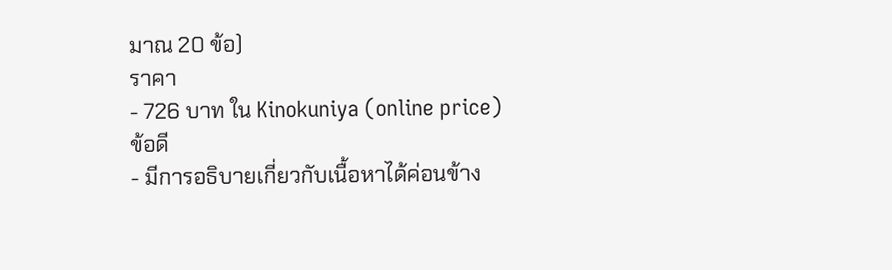มาณ 20 ข้อ)
ราคา
- 726 บาท ใน Kinokuniya (online price)
ข้อดี
- มีการอธิบายเกี่ยวกับเนื้อหาได้ค่อนข้าง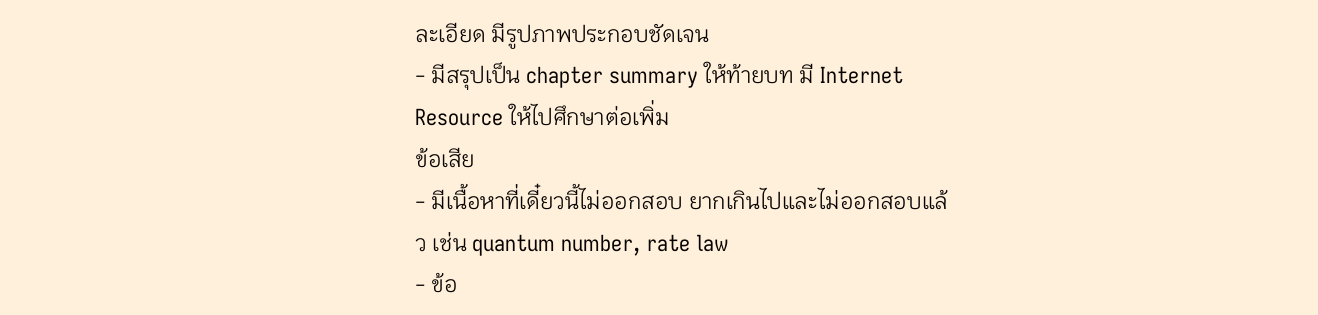ละเอียด มีรูปภาพประกอบชัดเจน
- มีสรุปเป็น chapter summary ให้ท้ายบท มี Internet Resource ให้ไปศึกษาต่อเพิ่ม
ข้อเสีย
- มีเนื้อหาที่เดี๋ยวนี้ไม่ออกสอบ ยากเกินไปและไม่ออกสอบแล้ว เช่น quantum number, rate law
- ข้อ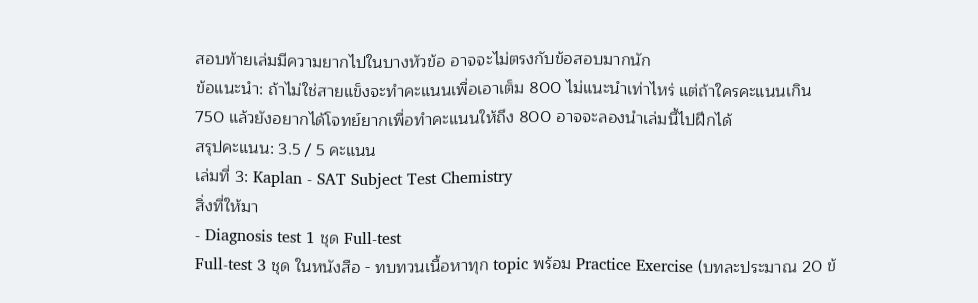สอบท้ายเล่มมีความยากไปในบางหัวข้อ อาจจะไม่ตรงกับข้อสอบมากนัก
ข้อแนะนำ: ถ้าไม่ใช่สายแข็งจะทำคะแนนเพื่อเอาเต็ม 800 ไม่แนะนำเท่าไหร่ แต่ถ้าใครคะแนนเกิน 750 แล้วยังอยากได้โจทย์ยากเพื่อทำคะแนนให้ถึง 800 อาจจะลองนำเล่มนี้ไปฝึกได้
สรุปคะแนน: 3.5 / 5 คะแนน
เล่มที่ 3: Kaplan - SAT Subject Test Chemistry
สิ่งที่ให้มา
- Diagnosis test 1 ชุด Full-test
Full-test 3 ชุด ในหนังสือ - ทบทวนเนื้อหาทุก topic พร้อม Practice Exercise (บทละประมาณ 20 ข้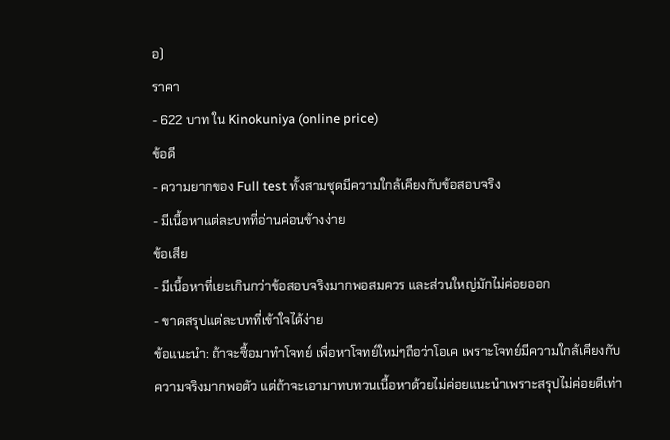อ)
ราคา
- 622 บาท ใน Kinokuniya (online price)
ข้อดี
- ความยากของ Full test ทั้งสามชุดมีความใกล้เคียงกับข้อสอบจริง
- มีเนื้อหาแต่ละบทที่อ่านค่อนข้างง่าย
ข้อเสีย
- มีเนื้อหาที่เยะเกินกว่าข้อสอบจริงมากพอสมควร และส่วนใหญ่มักไม่ค่อยออก
- ขาดสรุปแต่ละบทที่เข้าใจได้ง่าย
ข้อแนะนำ: ถ้าจะซื้อมาทำโจทย์ เพื่อหาโจทย์ใหม่ๆถือว่าโอเค เพราะโจทย์มีความใกล้เคียงกับความจริงมากพอตัว แต่ถ้าจะเอามาทบทวนเนื้อหาด้วยไม่ค่อยแนะนำเพราะสรุปไม่ค่อยดีเท่า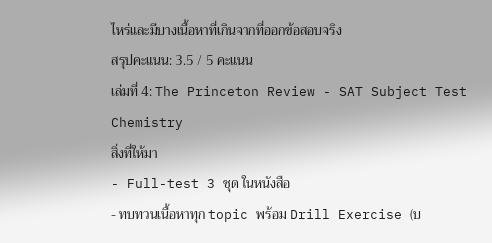ไหร่และมีบางเนื้อหาที่เกินจากที่ออกข้อสอบจริง
สรุปคะแนน: 3.5 / 5 คะแนน
เล่มที่ 4: The Princeton Review - SAT Subject Test Chemistry
สิ่งที่ให้มา
- Full-test 3 ชุด ในหนังสือ
- ทบทวนเนื้อหาทุก topic พร้อม Drill Exercise (บ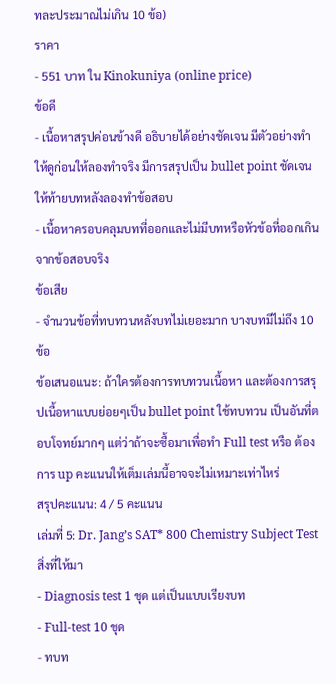ทละประมาณไม่เกิน 10 ข้อ)
ราคา
- 551 บาท ใน Kinokuniya (online price)
ข้อดี
- เนื้อหาสรุปค่อนข้างดี อธิบายได้อย่างชัดเจน มีตัวอย่างทำให้ดูก่อนให้ลองทำจริง มีการสรุปเป็น bullet point ชัดเจนให้ท้ายบทหลังลองทำข้อสอบ
- เนื้อหาครอบคลุมบทที่ออกและไม่มีบทหรือหัวข้อที่ออกเกินจากข้อสอบจริง
ข้อเสีย
- จำนวนข้อที่ทบทวนหลังบทไม่เยอะมาก บางบทมีไม่ถึง 10 ข้อ
ข้อเสนอแนะ: ถ้าใครต้องการทบทวนเนื้อหา และต้องการสรุปเนื้อหาแบบย่อยๆเป็น bullet point ใช้ทบทวน เป็นอันที่ตอบโจทย์มากๆ แต่ว่าถ้าจะซื้อมาเพื่อทำ Full test หรือ ต้องการ up คะแนนให้เต็มเล่มนี้อาจจะไม่เหมาะเท่าไหร่
สรุปคะแนน: 4 / 5 คะแนน
เล่มที่ 5: Dr. Jang’s SAT* 800 Chemistry Subject Test
สิ่งที่ให้มา
- Diagnosis test 1 ชุด แต่เป็นแบบเรียงบท
- Full-test 10 ชุด
- ทบท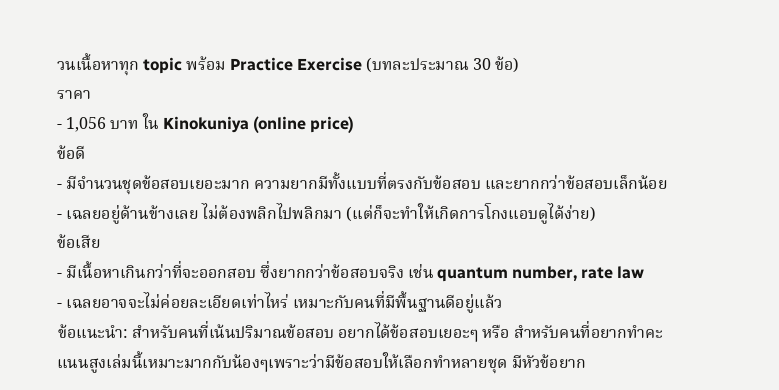วนเนื้อหาทุก topic พร้อม Practice Exercise (บทละประมาณ 30 ข้อ)
ราคา
- 1,056 บาท ใน Kinokuniya (online price)
ข้อดี
- มีจำนวนชุดข้อสอบเยอะมาก ความยากมีทั้งแบบที่ตรงกับข้อสอบ และยากกว่าข้อสอบเล็กน้อย
- เฉลยอยู่ด้านข้างเลย ไม่ต้องพลิกไปพลิกมา (แต่ก็จะทำให้เกิดการโกงแอบดูได้ง่าย)
ข้อเสีย
- มีเนื้อหาเกินกว่าที่จะออกสอบ ซึ่งยากกว่าข้อสอบจริง เช่น quantum number, rate law
- เฉลยอาจจะไม่ค่อยละเอียดเท่าไหร่ เหมาะกับคนที่มีพื้นฐานดีอยู่แล้ว
ข้อแนะนำ: สำหรับคนที่เน้นปริมาณข้อสอบ อยากได้ข้อสอบเยอะๆ หรือ สำหรับคนที่อยากทำคะแนนสูงเล่มนี้เหมาะมากกับน้องๆเพราะว่ามีข้อสอบให้เลือกทำหลายชุด มีหัวข้อยาก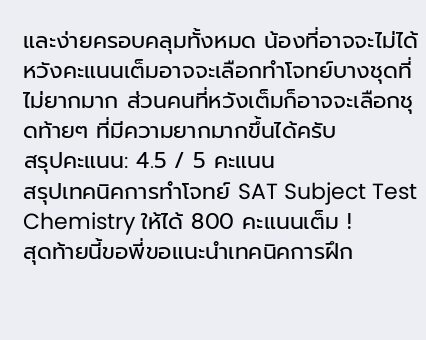และง่ายครอบคลุมทั้งหมด น้องที่อาจจะไม่ได้หวังคะแนนเต็มอาจจะเลือกทำโจทย์บางชุดที่ไม่ยากมาก ส่วนคนที่หวังเต็มก็อาจจะเลือกชุดท้ายๆ ที่มีความยากมากขึ้นได้ครับ
สรุปคะแนน: 4.5 / 5 คะแนน
สรุปเทคนิคการทำโจทย์ SAT Subject Test Chemistry ให้ได้ 800 คะแนนเต็ม !
สุดท้ายนี้ขอพี่ขอแนะนำเทคนิคการฝึก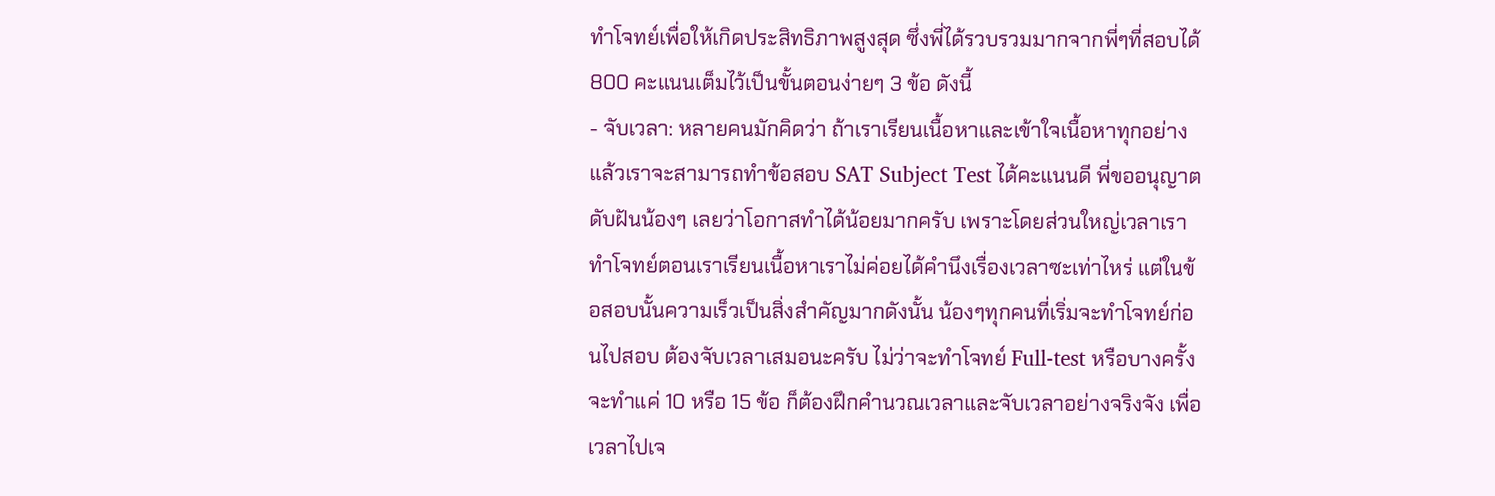ทำโจทย์เพื่อให้เกิดประสิทธิภาพสูงสุด ซึ่งพี่ได้รวบรวมมากจากพี่ๆที่สอบได้ 800 คะแนนเต็มไว้เป็นขั้นตอนง่ายๆ 3 ข้อ ดังนี้
- จับเวลา: หลายคนมักคิดว่า ถ้าเราเรียนเนื้อหาและเข้าใจเนื้อหาทุกอย่างแล้วเราจะสามารถทำข้อสอบ SAT Subject Test ได้คะแนนดี พี่ขออนุญาตดับฝันน้องๆ เลยว่าโอกาสทำได้น้อยมากครับ เพราะโดยส่วนใหญ่เวลาเราทำโจทย์ตอนเราเรียนเนื้อหาเราไม่ค่อยได้คำนึงเรื่องเวลาซะเท่าไหร่ แต่ในข้อสอบนั้นความเร็วเป็นสิ่งสำคัญมากดังนั้น น้องๆทุกคนที่เริ่มจะทำโจทย์ก่อนไปสอบ ต้องจับเวลาเสมอนะครับ ไม่ว่าจะทำโจทย์ Full-test หรือบางครั้งจะทำแค่ 10 หรือ 15 ข้อ ก็ต้องฝึกคำนวณเวลาและจับเวลาอย่างจริงจัง เพื่อเวลาไปเจ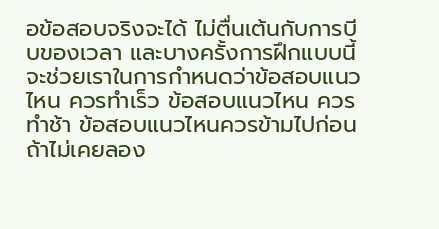อข้อสอบจริงจะได้ ไม่ตื่นเต้นกับการบีบของเวลา และบางครั้งการฝึกแบบนี้จะช่วยเราในการกำหนดว่าข้อสอบแนวไหน ควรทำเร็ว ข้อสอบแนวไหน ควรทำช้า ข้อสอบแนวไหนควรข้ามไปก่อน ถ้าไม่เคยลอง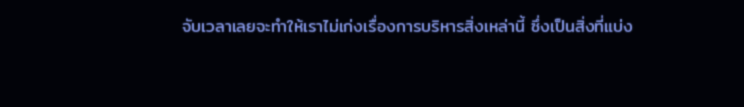จับเวลาเลยจะทำให้เราไม่เก่งเรื่องการบริหารสิ่งเหล่านี้ ซึ่งเป็นสิ่งที่แบ่ง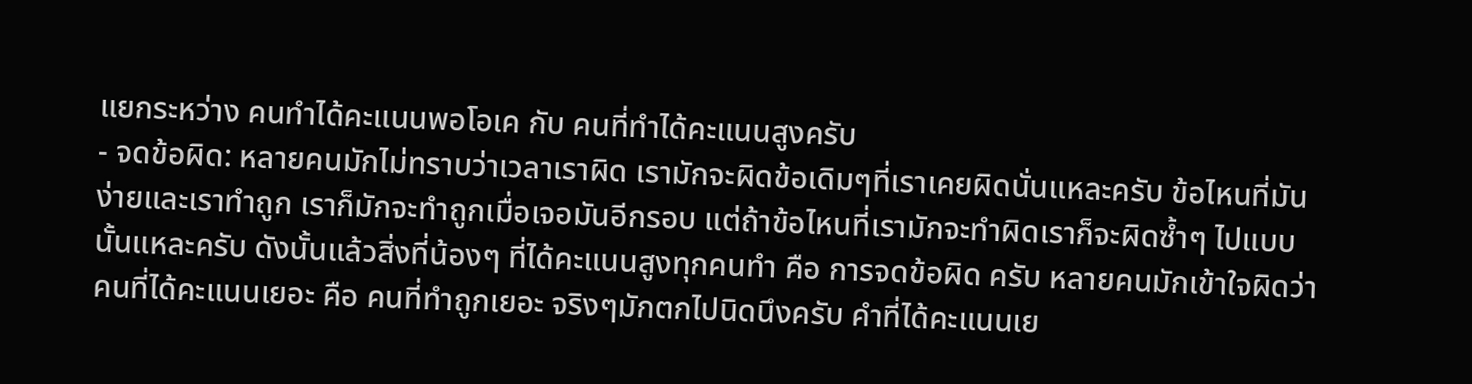แยกระหว่าง คนทำได้คะแนนพอโอเค กับ คนที่ทำได้คะแนนสูงครับ
- จดข้อผิด: หลายคนมักไม่ทราบว่าเวลาเราผิด เรามักจะผิดข้อเดิมๆที่เราเคยผิดนั่นแหละครับ ข้อไหนที่มันง่ายและเราทำถูก เราก็มักจะทำถูกเมื่อเจอมันอีกรอบ แต่ถ้าข้อไหนที่เรามักจะทำผิดเราก็จะผิดซ้ำๆ ไปแบบนั้นแหละครับ ดังนั้นแล้วสิ่งที่น้องๆ ที่ได้คะแนนสูงทุกคนทำ คือ การจดข้อผิด ครับ หลายคนมักเข้าใจผิดว่า คนที่ได้คะแนนเยอะ คือ คนที่ทำถูกเยอะ จริงๆมักตกไปนิดนึงครับ คำที่ได้คะแนนเย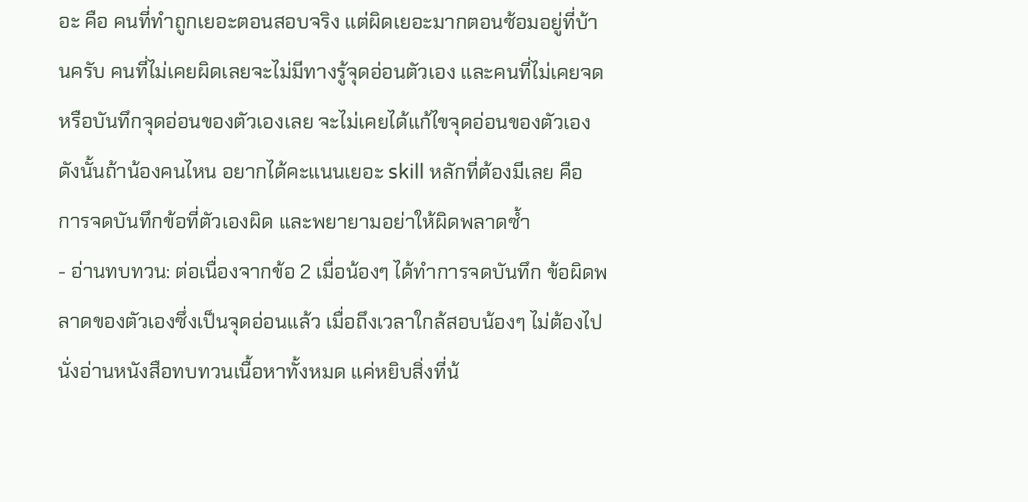อะ คือ คนที่ทำถูกเยอะตอนสอบจริง แต่ผิดเยอะมากตอนซ้อมอยู่ที่บ้านครับ คนที่ไม่เคยผิดเลยจะไม่มีทางรู้จุดอ่อนตัวเอง และคนที่ไม่เคยจดหรือบันทึกจุดอ่อนของตัวเองเลย จะไม่เคยได้แก้ไขจุดอ่อนของตัวเอง ดังนั้นถ้าน้องคนไหน อยากได้คะแนนเยอะ skill หลักที่ต้องมีเลย คือ การจดบันทึกข้อที่ตัวเองผิด และพยายามอย่าให้ผิดพลาดซ้ำ
- อ่านทบทวน: ต่อเนื่องจากข้อ 2 เมื่อน้องๆ ได้ทำการจดบันทึก ข้อผิดพลาดของตัวเองซึ่งเป็นจุดอ่อนแล้ว เมื่อถึงเวลาใกล้สอบน้องๆ ไม่ต้องไปนั่งอ่านหนังสือทบทวนเนื้อหาทั้งหมด แค่หยิบสิ่งที่น้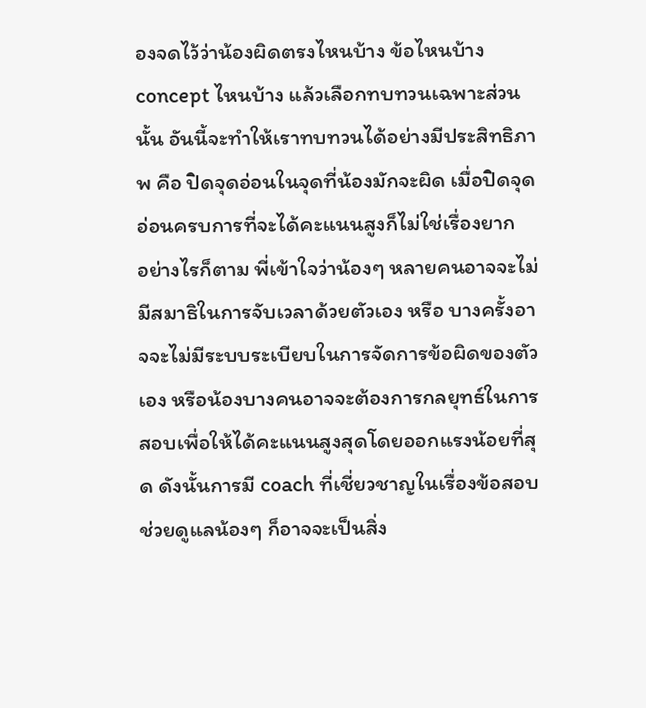องจดไว้ว่าน้องผิดตรงไหนบ้าง ข้อไหนบ้าง concept ไหนบ้าง แล้วเลือกทบทวนเฉพาะส่วนนั้น อันนี้จะทำให้เราทบทวนได้อย่างมีประสิทธิภาพ คือ ปิดจุดอ่อนในจุดที่น้องมักจะผิด เมื่อปิดจุดอ่อนครบการที่จะได้คะแนนสูงก็ไม่ใช่เรื่องยาก
อย่างไรก็ตาม พี่เข้าใจว่าน้องๆ หลายคนอาจจะไม่มีสมาธิในการจับเวลาด้วยตัวเอง หรือ บางครั้งอาจจะไม่มีระบบระเบียบในการจัดการข้อผิดของตัวเอง หรือน้องบางคนอาจจะต้องการกลยุทธ์ในการสอบเพื่อให้ได้คะแนนสูงสุดโดยออกแรงน้อยที่สุด ดังนั้นการมี coach ที่เชี่ยวชาญในเรื่องข้อสอบช่วยดูแลน้องๆ ก็อาจจะเป็นสิ่ง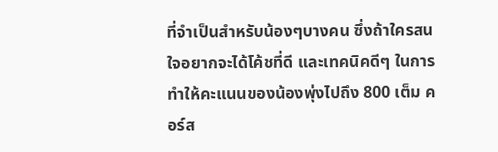ที่จำเป็นสำหรับน้องๆบางคน ซึ่งถ้าใครสนใจอยากจะได้โค้ชที่ดี และเทคนิคดีๆ ในการทำให้คะแนนของน้องพุ่งไปถึง 800 เต็ม คอร์ส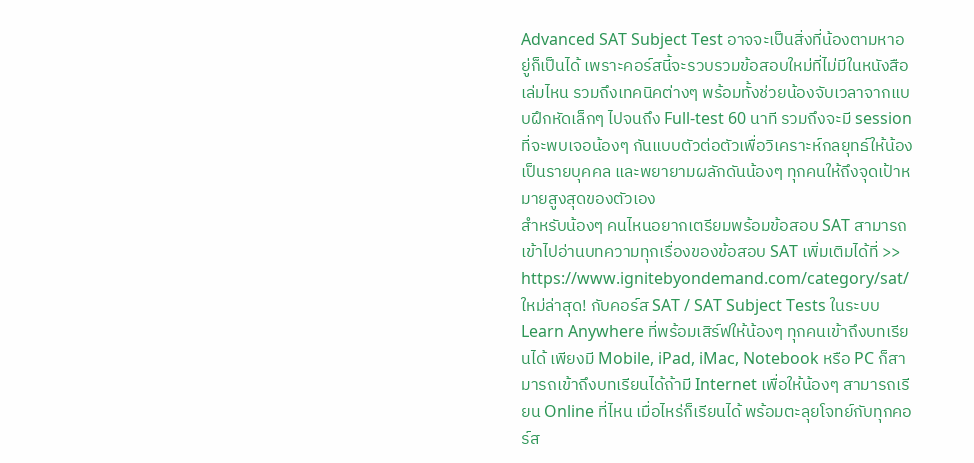Advanced SAT Subject Test อาจจะเป็นสิ่งที่น้องตามหาอยู่ก็เป็นได้ เพราะคอร์สนี้จะรวบรวมข้อสอบใหม่ที่ไม่มีในหนังสือเล่มไหน รวมถึงเทคนิคต่างๆ พร้อมทั้งช่วยน้องจับเวลาจากแบบฝึกหัดเล็กๆ ไปจนถึง Full-test 60 นาที รวมถึงจะมี session ที่จะพบเจอน้องๆ กันแบบตัวต่อตัวเพื่อวิเคราะห์กลยุทธ์ให้น้องเป็นรายบุคคล และพยายามผลักดันน้องๆ ทุกคนให้ถึงจุดเป้าหมายสูงสุดของตัวเอง
สำหรับน้องๆ คนไหนอยากเตรียมพร้อมข้อสอบ SAT สามารถเข้าไปอ่านบทความทุกเรื่องของข้อสอบ SAT เพิ่มเติมได้ที่ >> https://www.ignitebyondemand.com/category/sat/
ใหม่ล่าสุด! กับคอร์ส SAT / SAT Subject Tests ในระบบ Learn Anywhere ที่พร้อมเสิร์ฟให้น้องๆ ทุกคนเข้าถึงบทเรียนได้ เพียงมี Mobile, iPad, iMac, Notebook หรือ PC ก็สามารถเข้าถึงบทเรียนได้ถ้ามี Internet เพื่อให้น้องๆ สามารถเรียน Online ที่ไหน เมื่อไหร่ก็เรียนได้ พร้อมตะลุยโจทย์กับทุกคอร์ส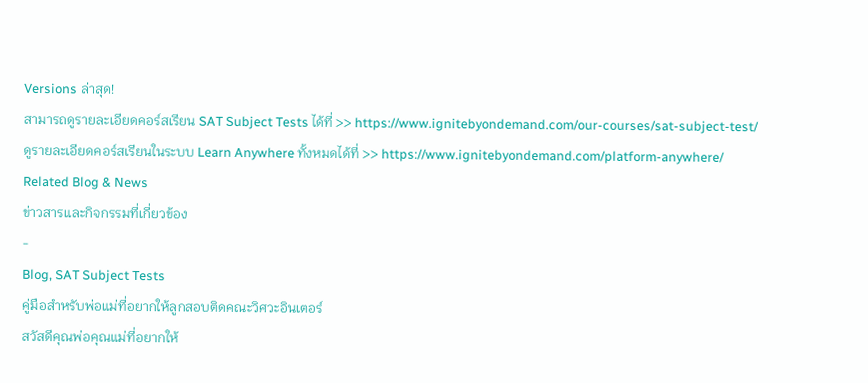Versions ล่าสุด!
สามารถดูรายละเอียดคอร์สเรียน SAT Subject Tests ได้ที่ >> https://www.ignitebyondemand.com/our-courses/sat-subject-test/
ดูรายละเอียดคอร์สเรียนในระบบ Learn Anywhere ทั้งหมดได้ที่ >> https://www.ignitebyondemand.com/platform-anywhere/
Related Blog & News
ข่าวสารและกิจกรรมที่เกี่ยวข้อง
-
Blog, SAT Subject Tests
คู่มือสำหรับพ่อแม่ที่อยากให้ลูกสอบติดคณะวิศวะอินเตอร์
สวัสดีคุณพ่อคุณแม่ที่อยากให้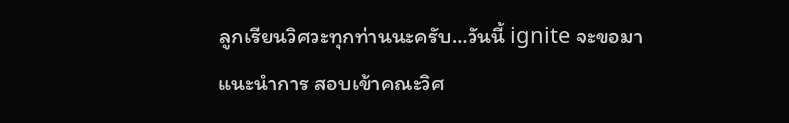ลูกเรียนวิศวะทุกท่านนะครับ…วันนี้ ignite จะขอมาแนะนำการ สอบเข้าคณะวิศ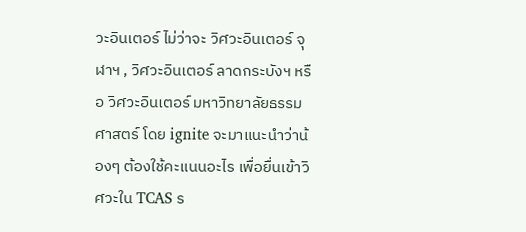วะอินเตอร์ ไม่ว่าจะ วิศวะอินเตอร์ จุฬาฯ , วิศวะอินเตอร์ ลาดกระบังฯ หรือ วิศวะอินเตอร์ มหาวิทยาลัยธรรมศาสตร์ โดย ignite จะมาแนะนำว่าน้องๆ ต้องใช้คะแนนอะไร เพื่อยื่นเข้าวิศวะใน TCAS ร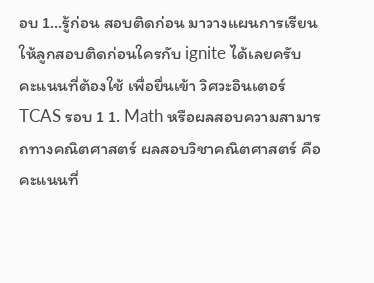อบ 1…รู้ก่อน สอบติดก่อน มาวางแผนการเรียนให้ลูกสอบติดก่อนใครกับ ignite ได้เลยครับ คะแนนที่ต้องใช้ เพื่อยื่นเข้า วิศวะอินเตอร์ TCAS รอบ 1 1. Math หรือผลสอบความสามารถทางคณิตศาสตร์ ผลสอบวิชาคณิตศาสตร์ คือ คะแนนที่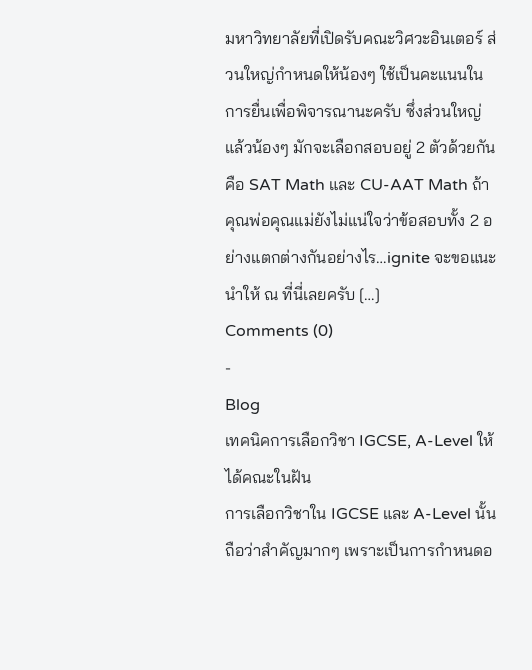มหาวิทยาลัยที่เปิดรับคณะวิศวะอินเตอร์ ส่วนใหญ่กำหนดให้น้องๆ ใช้เป็นคะแนนในการยื่นเพื่อพิจารณานะครับ ซึ่งส่วนใหญ่แล้วน้องๆ มักจะเลือกสอบอยู่ 2 ตัวด้วยกันคือ SAT Math และ CU-AAT Math ถ้าคุณพ่อคุณแม่ยังไม่แน่ใจว่าข้อสอบทั้ง 2 อย่างแตกต่างกันอย่างไร…ignite จะขอแนะนำให้ ณ ที่นี่เลยครับ […]
Comments (0)
-
Blog
เทคนิคการเลือกวิชา IGCSE, A-Level ให้ได้คณะในฝัน
การเลือกวิชาใน IGCSE และ A-Level นั้นถือว่าสำคัญมากๆ เพราะเป็นการกำหนดอ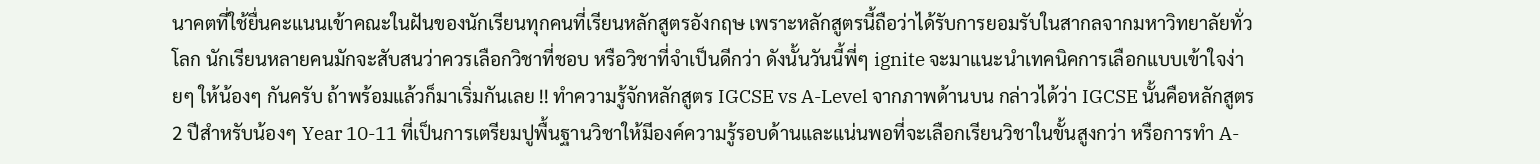นาคตที่ใช้ยื่นคะแนนเข้าคณะในฝันของนักเรียนทุกคนที่เรียนหลักสูตรอังกฤษ เพราะหลักสูตรนี้ถือว่าได้รับการยอมรับในสากลจากมหาวิทยาลัยทั่วโลก นักเรียนหลายคนมักจะสับสนว่าควรเลือกวิชาที่ชอบ หรือวิชาที่จำเป็นดีกว่า ดังนั้นวันนี้พี่ๆ ignite จะมาแนะนำเทคนิคการเลือกแบบเข้าใจง่ายๆ ให้น้องๆ กันครับ ถ้าพร้อมแล้วก็มาเริ่มกันเลย !! ทำความรู้จักหลักสูตร IGCSE vs A-Level จากภาพด้านบน กล่าวได้ว่า IGCSE นั้นคือหลักสูตร 2 ปีสำหรับน้องๆ Year 10-11 ที่เป็นการเตรียมปูพื้นฐานวิชาให้มีองค์ความรู้รอบด้านและแน่นพอที่จะเลือกเรียนวิชาในขั้นสูงกว่า หรือการทำ A-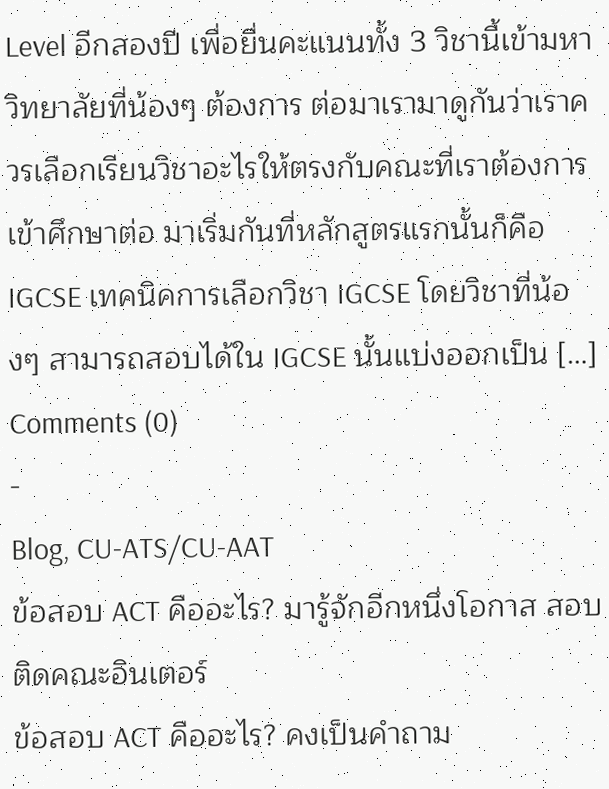Level อีกสองปี เพื่อยื่นคะแนนทั้ง 3 วิชานี้เข้ามหาวิทยาลัยที่น้องๆ ต้องการ ต่อมาเรามาดูกันว่าเราควรเลือกเรียนวิชาอะไรให้ตรงกับคณะที่เราต้องการเข้าศึกษาต่อ มาเริ่มกันที่หลักสูตรแรกนั้นก็คือ IGCSE เทคนิคการเลือกวิชา IGCSE โดยวิชาที่น้องๆ สามารถสอบได้ใน IGCSE นั้นแบ่งออกเป็น […]
Comments (0)
-
Blog, CU-ATS/CU-AAT
ข้อสอบ ACT คืออะไร? มารู้จักอีกหนึ่งโอกาส สอบติดคณะอินเตอร์
ข้อสอบ ACT คืออะไร? คงเป็นคำถาม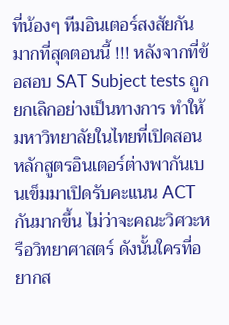ที่น้องๆ ทีมอินเตอร์สงสัยกันมากที่สุดตอนนี้ !!! หลังจากที่ข้อสอบ SAT Subject tests ถูกยกเลิกอย่างเป็นทางการ ทำให้มหาวิทยาลัยในไทยที่เปิดสอนหลักสูตรอินเตอร์ต่างพากันเบนเข็มมาเปิดรับคะแนน ACT กันมากขึ้น ไม่ว่าจะคณะวิศวะหรือวิทยาศาสตร์ ดังนั้นใครที่อยากส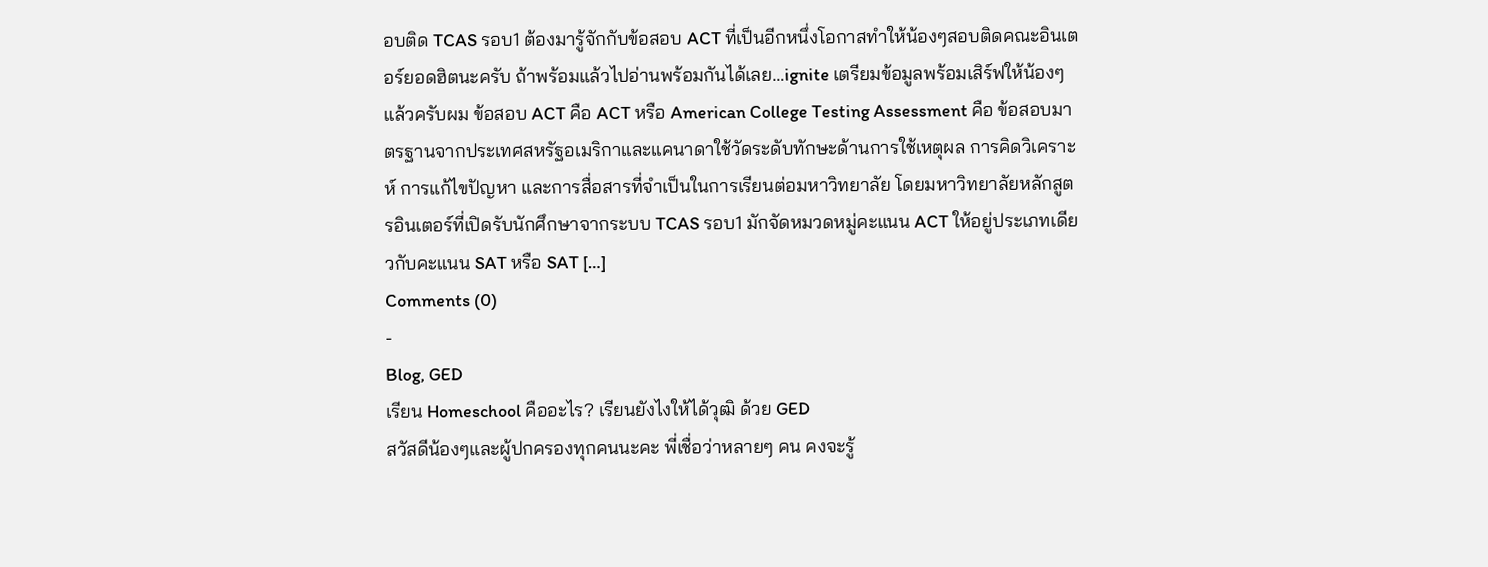อบติด TCAS รอบ1 ต้องมารู้จักกับข้อสอบ ACT ที่เป็นอีกหนึ่งโอกาสทำให้น้องๆสอบติดคณะอินเตอร์ยอดฮิตนะครับ ถ้าพร้อมแล้วไปอ่านพร้อมกันได้เลย…ignite เตรียมข้อมูลพร้อมเสิร์ฟให้น้องๆ แล้วครับผม ข้อสอบ ACT คือ ACT หรือ American College Testing Assessment คือ ข้อสอบมาตรฐานจากประเทศสหรัฐอเมริกาและแคนาดาใช้วัดระดับทักษะด้านการใช้เหตุผล การคิดวิเคราะห์ การแก้ไขปัญหา และการสื่อสารที่จำเป็นในการเรียนต่อมหาวิทยาลัย โดยมหาวิทยาลัยหลักสูตรอินเตอร์ที่เปิดรับนักศึกษาจากระบบ TCAS รอบ1 มักจัดหมวดหมู่คะแนน ACT ให้อยู่ประเภทเดียวกับคะแนน SAT หรือ SAT […]
Comments (0)
-
Blog, GED
เรียน Homeschool คืออะไร? เรียนยังไงให้ได้วุฒิ ด้วย GED
สวัสดีน้องๆและผู้ปกครองทุกคนนะคะ พี่เชื่อว่าหลายๆ คน คงจะรู้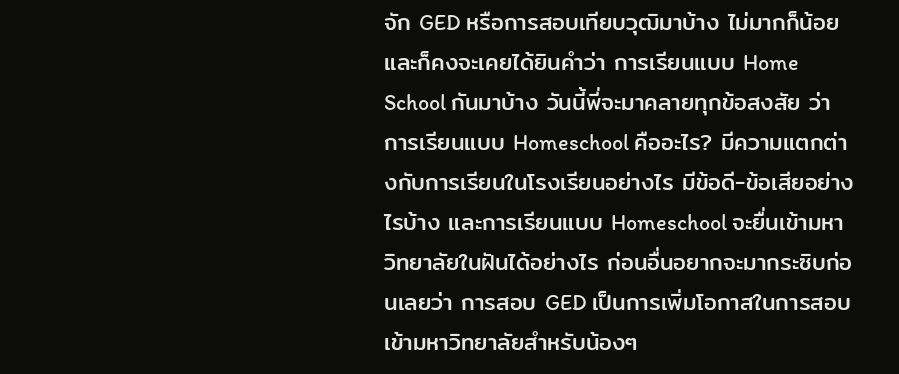จัก GED หรือการสอบเทียบวุฒิมาบ้าง ไม่มากก็น้อย และก็คงจะเคยได้ยินคำว่า การเรียนแบบ Home School กันมาบ้าง วันนี้พี่จะมาคลายทุกข้อสงสัย ว่าการเรียนแบบ Homeschool คืออะไร? มีความแตกต่างกับการเรียนในโรงเรียนอย่างไร มีข้อดี-ข้อเสียอย่างไรบ้าง และการเรียนแบบ Homeschool จะยื่นเข้ามหาวิทยาลัยในฝันได้อย่างไร ก่อนอื่นอยากจะมากระซิบก่อนเลยว่า การสอบ GED เป็นการเพิ่มโอกาสในการสอบเข้ามหาวิทยาลัยสำหรับน้องๆ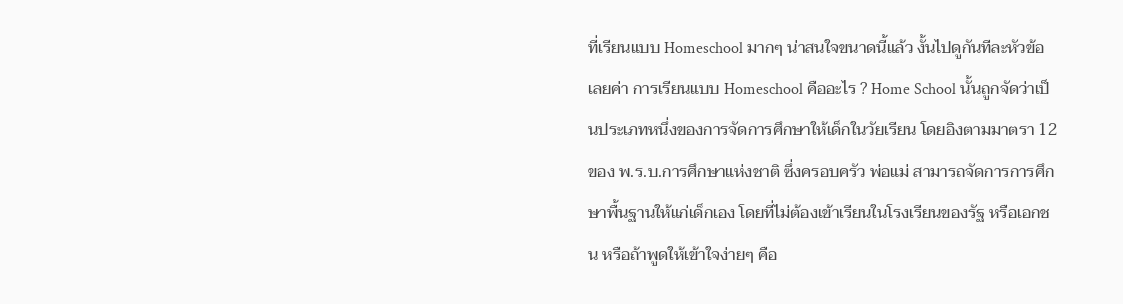ที่เรียนแบบ Homeschool มากๆ น่าสนใจขนาดนี้แล้ว งั้นไปดูกันทีละหัวข้อเลยค่า การเรียนแบบ Homeschool คืออะไร ? Home School นั้นถูกจัดว่าเป็นประเภทหนึ่งของการจัดการศึกษาให้เด็กในวัยเรียน โดยอิงตามมาตรา 12 ของ พ.ร.บ.การศึกษาแห่งชาติ ซึ่งครอบครัว พ่อแม่ สามารถจัดการการศึกษาพื้นฐานให้แก่เด็กเอง โดยที่ไม่ต้องเข้าเรียนในโรงเรียนของรัฐ หรือเอกชน หรือถ้าพูดให้เข้าใจง่ายๆ คือ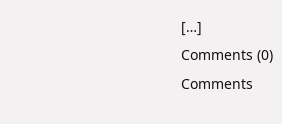[…]
Comments (0)
Comments